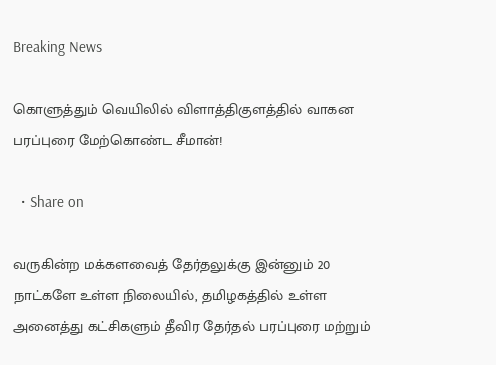Breaking News

கொளுத்தும் வெயிலில் விளாத்திகுளத்தில் வாகன பரப்புரை மேற்கொண்ட சீமான்!

  • Share on

வருகின்ற மக்களவைத் தேர்தலுக்கு இன்னும் 20 நாட்களே உள்ள நிலையில், தமிழகத்தில் உள்ள அனைத்து கட்சிகளும் தீவிர தேர்தல் பரப்புரை மற்றும்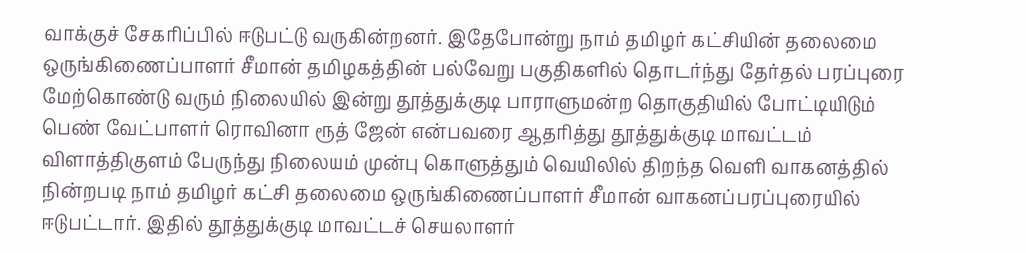வாக்குச் சேகரிப்பில் ஈடுபட்டு வருகின்றனர். இதேபோன்று நாம் தமிழர் கட்சியின் தலைமை ஒருங்கிணைப்பாளர் சீமான் தமிழகத்தின் பல்வேறு பகுதிகளில் தொடர்ந்து தேர்தல் பரப்புரை மேற்கொண்டு வரும் நிலையில் இன்று தூத்துக்குடி பாராளுமன்ற தொகுதியில் போட்டியிடும் பெண் வேட்பாளர் ரொவினா ரூத் ஜேன் என்பவரை ஆதரித்து தூத்துக்குடி மாவட்டம் விளாத்திகுளம் பேருந்து நிலையம் முன்பு கொளுத்தும் வெயிலில் திறந்த வெளி வாகனத்தில் நின்றபடி நாம் தமிழர் கட்சி தலைமை ஒருங்கிணைப்பாளர் சீமான் வாகனப்பரப்புரையில் ஈடுபட்டார். இதில் தூத்துக்குடி மாவட்டச் செயலாளர்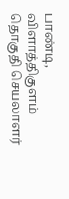பாண்டி, விளாத்திகுளம் தொகுதி செயலாளர்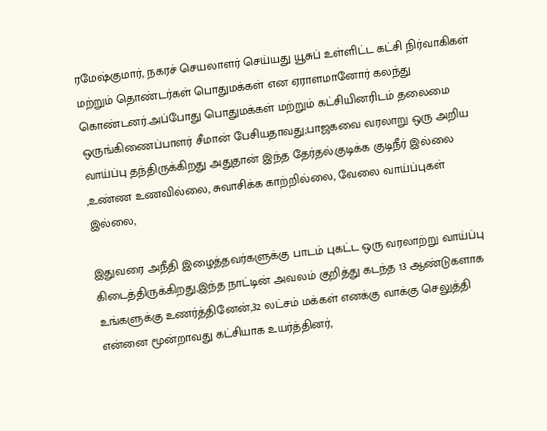ரமேஷ்குமார், நகரச் செயலாளர் செய்யது யூசுப் உள்ளிட்ட கட்சி நிர்வாகிகள் மற்றும் தொண்டர்கள் பொதுமக்கள் என ஏராளமானோர் கலந்து கொண்டனர்.அப்போது பொதுமக்கள் மற்றும் கட்சியினரிடம் தலைமை ஒருங்கிணைப்பாளர் சீமான் பேசியதாவது;பாஜகவை வரலாறு ஒரு அறிய வாய்ப்பு தந்திருக்கிறது அதுதான் இந்த தேர்தல்.குடிக்க குடிநீர் இல்லை ,உண்ண உணவில்லை, சுவாசிக்க காற்றில்லை, வேலை வாய்ப்புகள் இல்லை,

இதுவரை அநீதி இழைத்தவர்களுக்கு பாடம் புகட்ட ஒரு வரலாற்று வாய்ப்பு கிடைத்திருக்கிறது,இந்த நாட்டின் அவலம் குறித்து கடந்த 13 ஆண்டுகளாக உங்களுக்கு உணர்த்தினேன்,32 லட்சம் மக்கள் எனக்கு வாக்கு செலுத்தி என்னை மூன்றாவது கட்சியாக உயர்த்தினர்,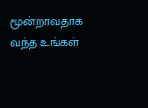மூன்றாவதாக வந்த உங்கள்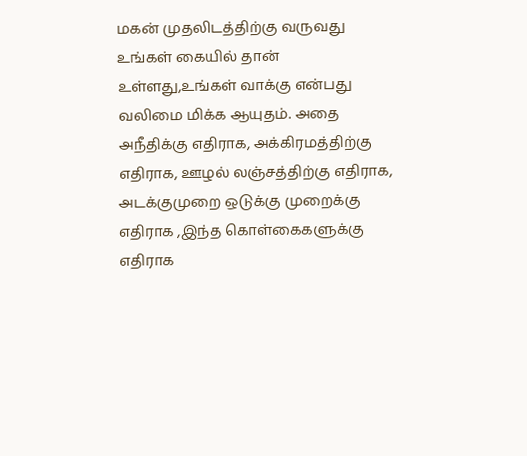மகன் முதலிடத்திற்கு வருவது உங்கள் கையில் தான் உள்ளது,உங்கள் வாக்கு என்பது வலிமை மிக்க ஆயுதம். அதை அநீதிக்கு எதிராக, அக்கிரமத்திற்கு எதிராக, ஊழல் லஞ்சத்திற்கு எதிராக, அடக்குமுறை ஒடுக்கு முறைக்கு எதிராக ,இந்த கொள்கைகளுக்கு எதிராக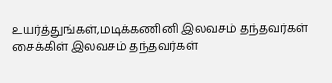உயர்த்துங்கள்,மடிக்கணினி இலவசம் தந்தவர்கள் சைக்கிள் இலவசம் தந்தவர்கள்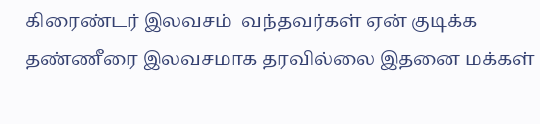கிரைண்டர் இலவசம்  வந்தவர்கள் ஏன் குடிக்க தண்ணீரை இலவசமாக தரவில்லை இதனை மக்கள்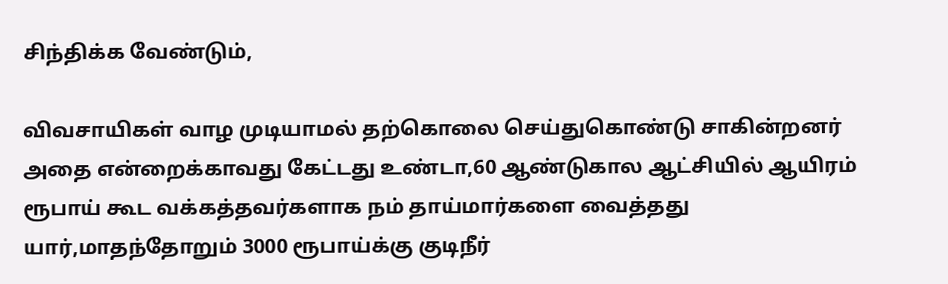சிந்திக்க வேண்டும்,

விவசாயிகள் வாழ முடியாமல் தற்கொலை செய்துகொண்டு சாகின்றனர்  அதை என்றைக்காவது கேட்டது உண்டா,60 ஆண்டுகால ஆட்சியில் ஆயிரம் ரூபாய் கூட வக்கத்தவர்களாக நம் தாய்மார்களை வைத்தது யார்,மாதந்தோறும் 3000 ரூபாய்க்கு குடிநீர்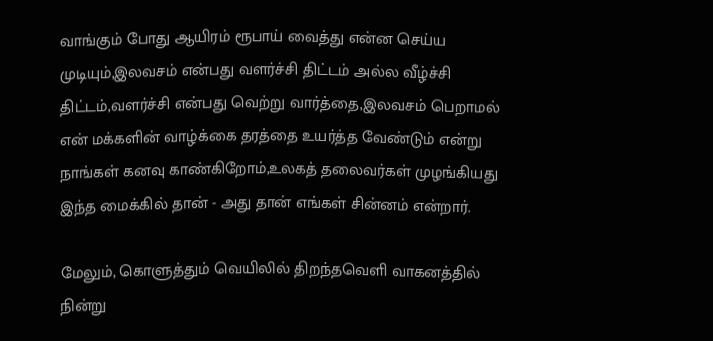வாங்கும் போது ஆயிரம் ரூபாய் வைத்து என்ன செய்ய முடியும்,இலவசம் என்பது வளர்ச்சி திட்டம் அல்ல வீழ்ச்சி திட்டம்,வளர்ச்சி என்பது வெற்று வார்த்தை,இலவசம் பெறாமல் என் மக்களின் வாழ்க்கை தரத்தை உயர்த்த வேண்டும் என்று நாங்கள் கனவு காண்கிறோம்,உலகத் தலைவர்கள் முழங்கியது இந்த மைக்கில் தான் - அது தான் எங்கள் சின்னம் என்றார்.

மேலும், கொளுத்தும் வெயிலில் திறந்தவெளி வாகனத்தில் நின்று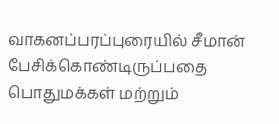வாகனப்பரப்புரையில் சீமான் பேசிக்கொண்டிருப்பதை பொதுமக்கள் மற்றும்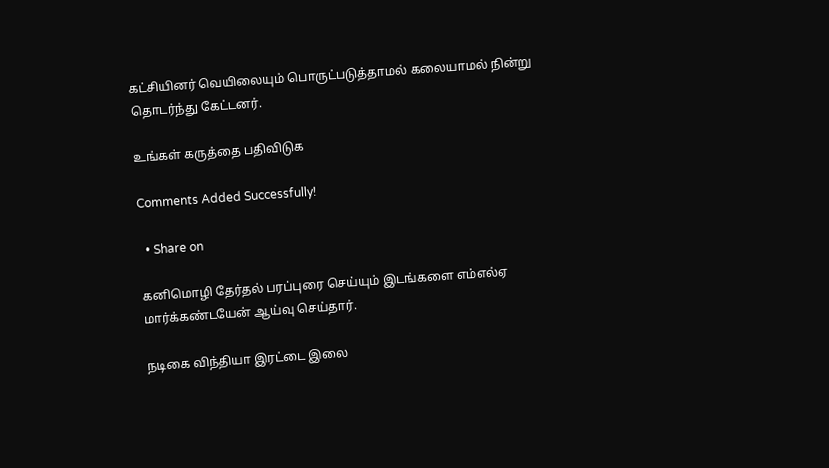கட்சியினர் வெயிலையும் பொருட்படுத்தாமல் கலையாமல் நின்று தொடர்ந்து கேட்டனர்.

உங்கள் கருத்தை பதிவிடுக

Comments Added Successfully!

  • Share on

கனிமொழி தேர்தல் பரப்புரை செய்யும் இடங்களை எம்எல்ஏ மார்க்கண்டயேன் ஆய்வு செய்தார்.

நடிகை விந்தியா இரட்டை இலை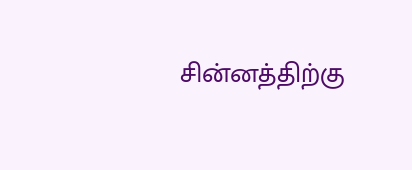சின்னத்திற்கு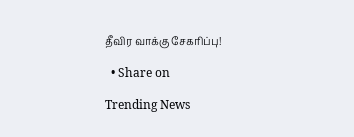தீவிர வாக்கு சேகரிப்பு!

  • Share on

Trending News